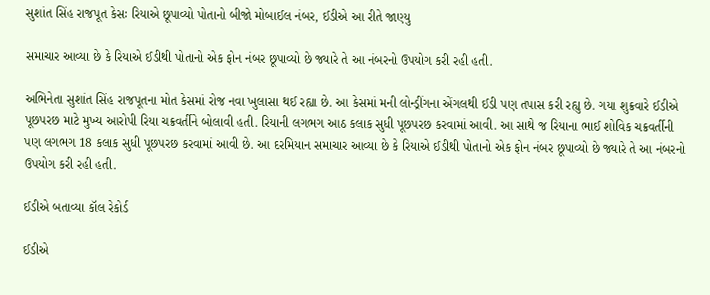સુશાંત સિંહ રાજપૂત કેસઃ રિયાએ છૂપાવ્યો પોતાનો બીજો મોબાઈલ નંબર, ઈડીએ આ રીતે જાણ્યુ

સમાચાર આવ્યા છે કે રિયાએ ઈડીથી પોતાનો એક ફોન નંબર છૂપાવ્યો છે જ્યારે તે આ નંબરનો ઉપયોગ કરી રહી હતી.

અભિનેતા સુશાંત સિંહ રાજપૂતના મોત કેસમાં રોજ નવા ખુલાસા થઈ રહ્યા છે. આ કેસમાં મની લોન્ડ્રીંગના એંગલથી ઈડી પણ તપાસ કરી રહ્યુ છે. ગયા શુક્રવારે ઈડીએ પૂછપરછ માટે મુખ્ય આરોપી રિયા ચક્રવર્તીને બોલાવી હતી. રિયાની લગભગ આઠ કલાક સુધી પૂછપરછ કરવામાં આવી. આ સાથે જ રિયાના ભાઈ શોવિક ચક્રવર્તીની પણ લગભગ 18 કલાક સુધી પૂછપરછ કરવામાં આવી છે. આ દરમિયાન સમાચાર આવ્યા છે કે રિયાએ ઈડીથી પોતાનો એક ફોન નંબર છૂપાવ્યો છે જ્યારે તે આ નંબરનો ઉપયોગ કરી રહી હતી.

ઈડીએ બતાવ્યા કૉલ રેકોર્ડ

ઈડીએ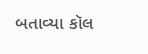બતાવ્યા કૉલ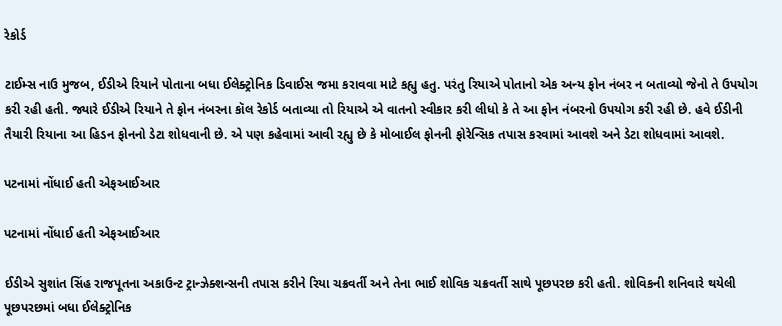રેકોર્ડ

ટાઈમ્સ નાઉ મુજબ, ઈડીએ રિયાને પોતાના બધા ઈલેક્ટ્રોનિક ડિવાઈસ જમા કરાવવા માટે કહ્યુ હતુ. પરંતુ રિયાએ પોતાનો એક અન્ય ફોન નંબર ન બતાવ્યો જેનો તે ઉપયોગ કરી રહી હતી. જ્યારે ઈડીએ રિયાને તે ફોન નંબરના કૉલ રેકોર્ડ બતાવ્યા તો રિયાએ એ વાતનો સ્વીકાર કરી લીધો કે તે આ ફોન નંબરનો ઉપયોગ કરી રહી છે. હવે ઈડીની તૈયારી રિયાના આ હિડન ફોનનો ડેટા શોધવાની છે. એ પણ કહેવામાં આવી રહ્યુ છે કે મોબાઈલ ફોનની ફોરેન્સિક તપાસ કરવામાં આવશે અને ડેટા શોધવામાં આવશે.

પટનામાં નોંધાઈ હતી એફઆઈઆર

પટનામાં નોંધાઈ હતી એફઆઈઆર

ઈડીએ સુશાંત સિંહ રાજપૂતના અકાઉન્ટ ટ્રાન્ઝેક્શન્સની તપાસ કરીને રિયા ચક્રવર્તી અને તેના ભાઈ શોવિક ચક્રવર્તી સાથે પૂછપરછ કરી હતી. શોવિકની શનિવારે થયેલી પૂછપરછમાં બધા ઈલેક્ટ્રોનિક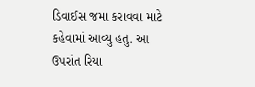ડિવાઈસ જમા કરાવવા માટે કહેવામાં આવ્યુ હતુ. આ ઉપરાંત રિયા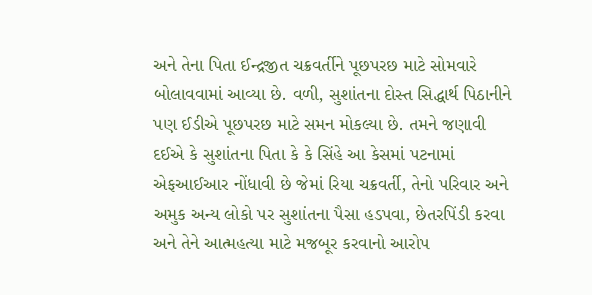અને તેના પિતા ઈન્દ્રજીત ચક્રવર્તીને પૂછપરછ માટે સોમવારે બોલાવવામાં આવ્યા છે. વળી, સુશાંતના દોસ્ત સિદ્ધાર્થ પિઠાનીને પણ ઈડીએ પૂછપરછ માટે સમન મોકલ્યા છે. તમને જણાવી દઈએ કે સુશાંતના પિતા કે કે સિંહે આ કેસમાં પટનામાં એફઆઈઆર નોંધાવી છે જેમાં રિયા ચક્રવર્તી, તેનો પરિવાર અને અમુક અન્ય લોકો પર સુશાંતના પૈસા હડપવા, છેતરપિંડી કરવા અને તેને આત્મહત્યા માટે મજબૂર કરવાનો આરોપ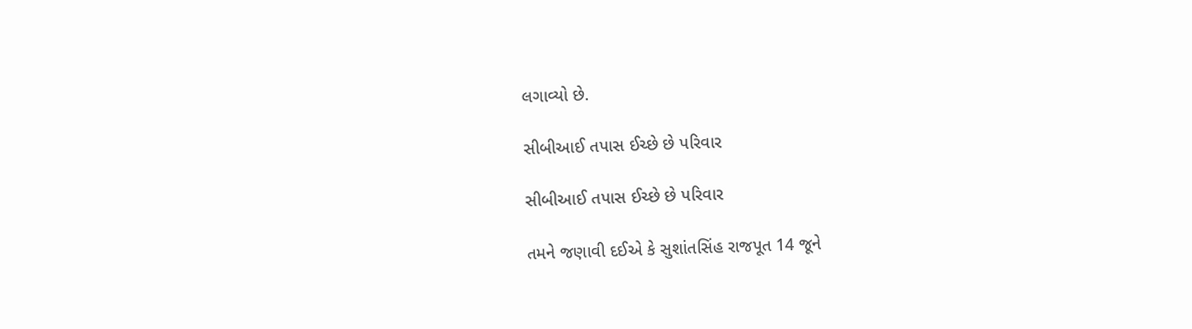લગાવ્યો છે.

સીબીઆઈ તપાસ ઈચ્છે છે પરિવાર

સીબીઆઈ તપાસ ઈચ્છે છે પરિવાર

તમને જણાવી દઈએ કે સુશાંતસિંહ રાજપૂત 14 જૂને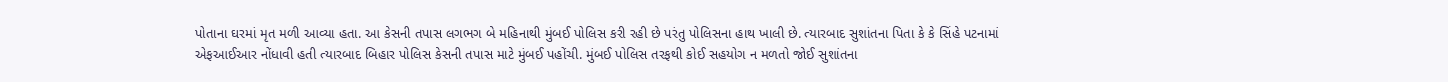પોતાના ઘરમાં મૃત મળી આવ્યા હતા. આ કેસની તપાસ લગભગ બે મહિનાથી મુંબઈ પોલિસ કરી રહી છે પરંતુ પોલિસના હાથ ખાલી છે. ત્યારબાદ સુશાંતના પિતા કે કે સિંહે પટનામાં એફઆઈઆર નોંધાવી હતી ત્યારબાદ બિહાર પોલિસ કેસની તપાસ માટે મુંબઈ પહોંચી. મુંબઈ પોલિસ તરફથી કોઈ સહયોગ ન મળતો જોઈ સુશાંતના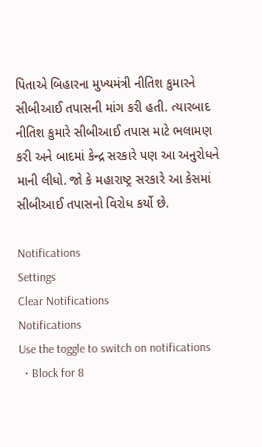પિતાએ બિહારના મુખ્યમંત્રી નીતિશ કુમારને સીબીઆઈ તપાસની માંગ કરી હતી. ત્યારબાદ નીતિશ કુમારે સીબીઆઈ તપાસ માટે ભલામણ કરી અને બાદમાં કેન્દ્ર સરકારે પણ આ અનુરોધને માની લીધો. જો કે મહારાષ્ટ્ર સરકારે આ કેસમાં સીબીઆઈ તપાસનો વિરોધ કર્યો છે.

Notifications
Settings
Clear Notifications
Notifications
Use the toggle to switch on notifications
  • Block for 8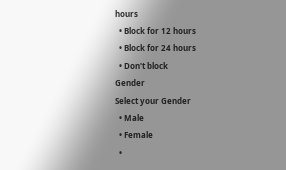hours
  • Block for 12 hours
  • Block for 24 hours
  • Don't block
Gender
Select your Gender
  • Male
  • Female
  •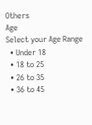Others
Age
Select your Age Range
  • Under 18
  • 18 to 25
  • 26 to 35
  • 36 to 45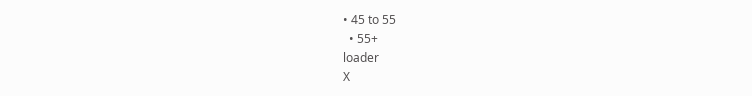• 45 to 55
  • 55+
loader
X